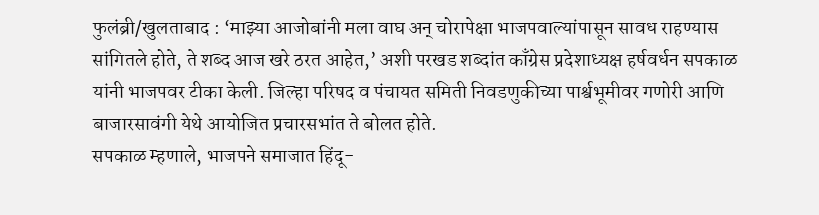फुलंब्री/खुलताबाद : ‘माझ्या आजोबांनी मला वाघ अन् चोरापेक्षा भाजपवाल्यांपासून सावध राहण्यास सांगितले होते, ते शब्द आज खरे ठरत आहेत,’ अशी परखड शब्दांत काँग्रेस प्रदेशाध्यक्ष हर्षवर्धन सपकाळ यांनी भाजपवर टीका केली. जिल्हा परिषद व पंचायत समिती निवडणुकीच्या पार्श्वभूमीवर गणोरी आणि बाजारसावंगी येथे आयोजित प्रचारसभांत ते बोलत होते.
सपकाळ म्हणाले, भाजपने समाजात हिंदू-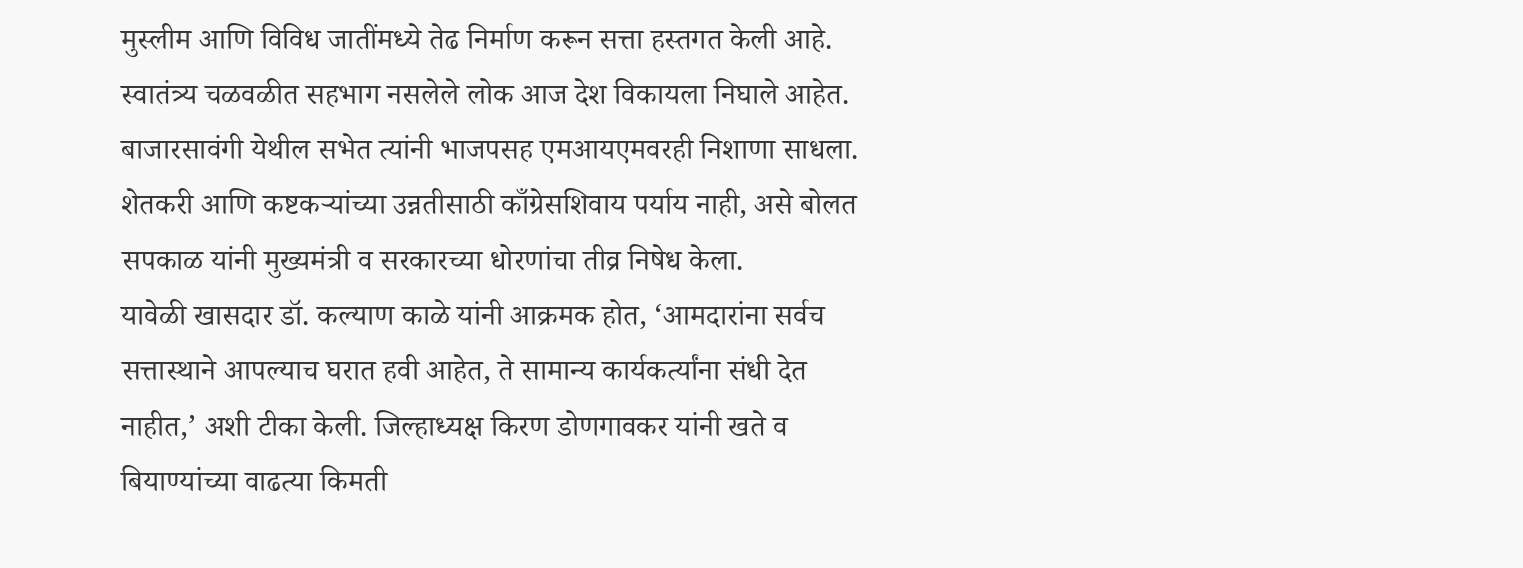मुस्लीम आणि विविध जातींमध्ये तेढ निर्माण करून सत्ता हस्तगत केली आहे. स्वातंत्र्य चळवळीत सहभाग नसलेले लोक आज देश विकायला निघाले आहेत. बाजारसावंगी येथील सभेत त्यांनी भाजपसह एमआयएमवरही निशाणा साधला. शेतकरी आणि कष्टकऱ्यांच्या उन्नतीसाठी काँग्रेसशिवाय पर्याय नाही, असे बोलत सपकाळ यांनी मुख्यमंत्री व सरकारच्या धोरणांचा तीव्र निषेध केला.
यावेळी खासदार डॉ. कल्याण काळे यांनी आक्रमक होत, ‘आमदारांना सर्वच सत्तास्थाने आपल्याच घरात हवी आहेत, ते सामान्य कार्यकर्त्यांना संधी देत नाहीत,’ अशी टीका केली. जिल्हाध्यक्ष किरण डोणगावकर यांनी खते व बियाण्यांच्या वाढत्या किमती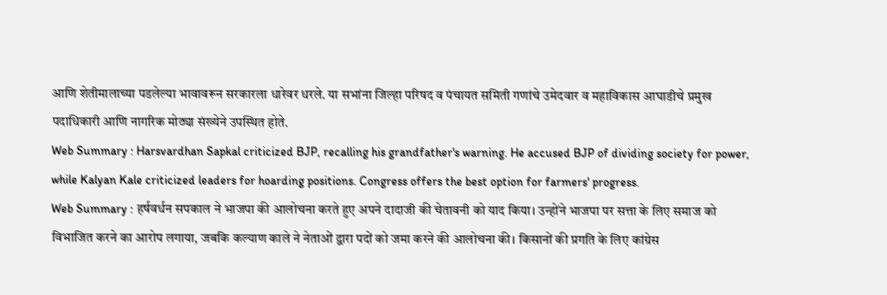आणि शेतीमालाच्या पडलेल्या भावावरून सरकारला धारेवर धरले. या सभांना जिल्हा परिषद व पंचायत समिती गणांचे उमेदवार व महाविकास आघाडीचे प्रमुख पदाधिकारी आणि नागरिक मोठ्या संख्येने उपस्थित होते.
Web Summary : Harsvardhan Sapkal criticized BJP, recalling his grandfather's warning. He accused BJP of dividing society for power, while Kalyan Kale criticized leaders for hoarding positions. Congress offers the best option for farmers' progress.
Web Summary : हर्षवर्धन सपकाल ने भाजपा की आलोचना करते हुए अपने दादाजी की चेतावनी को याद किया। उन्होंने भाजपा पर सत्ता के लिए समाज को विभाजित करने का आरोप लगाया, जबकि कल्याण काले ने नेताओं द्वारा पदों को जमा करने की आलोचना की। किसानों की प्रगति के लिए कांग्रेस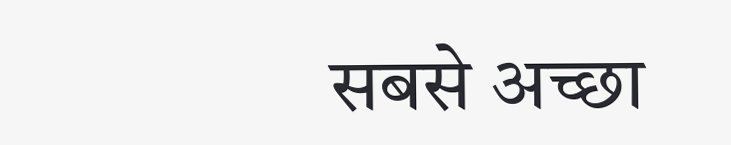सबसे अच्छा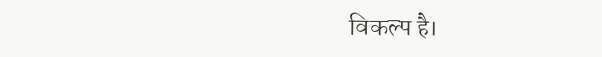विकल्प है।